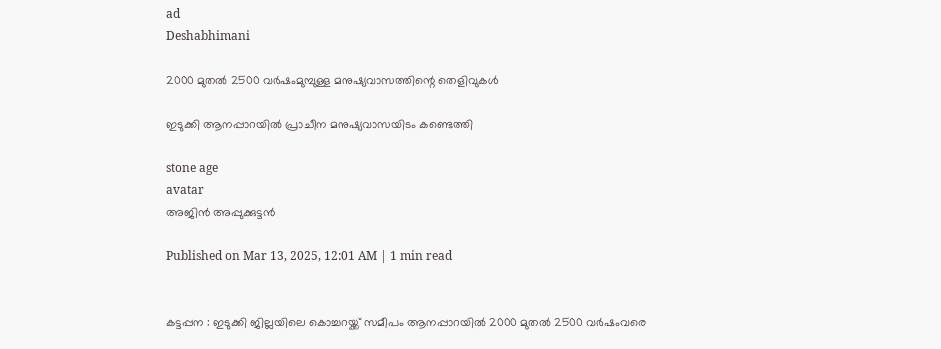ad
Deshabhimani

2000 മുതല്‍ 2500 വര്‍ഷംമുമ്പുള്ള മനുഷ്യവാസത്തിന്റെ തെളിവുകള്‍

ഇടുക്കി ആനപ്പാറയില്‍ പ്രാചീന മനുഷ്യവാസയിടം കണ്ടെത്തി

stone age
avatar
അജിന്‍ അപ്പുക്കുട്ടന്‍

Published on Mar 13, 2025, 12:01 AM | 1 min read


കട്ടപ്പന : ഇടുക്കി ജില്ലയിലെ കൊച്ചറയ്ക്ക് സമീപം ആനപ്പാറയിൽ 2000 മുതൽ 2500 വർഷംവരെ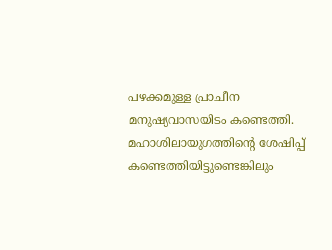പഴക്കമുള്ള പ്രാചീന മനുഷ്യവാസയിടം കണ്ടെത്തി. മഹാശിലായുഗത്തിന്റെ ശേഷിപ്പ്‌ കണ്ടെത്തിയിട്ടുണ്ടെങ്കിലും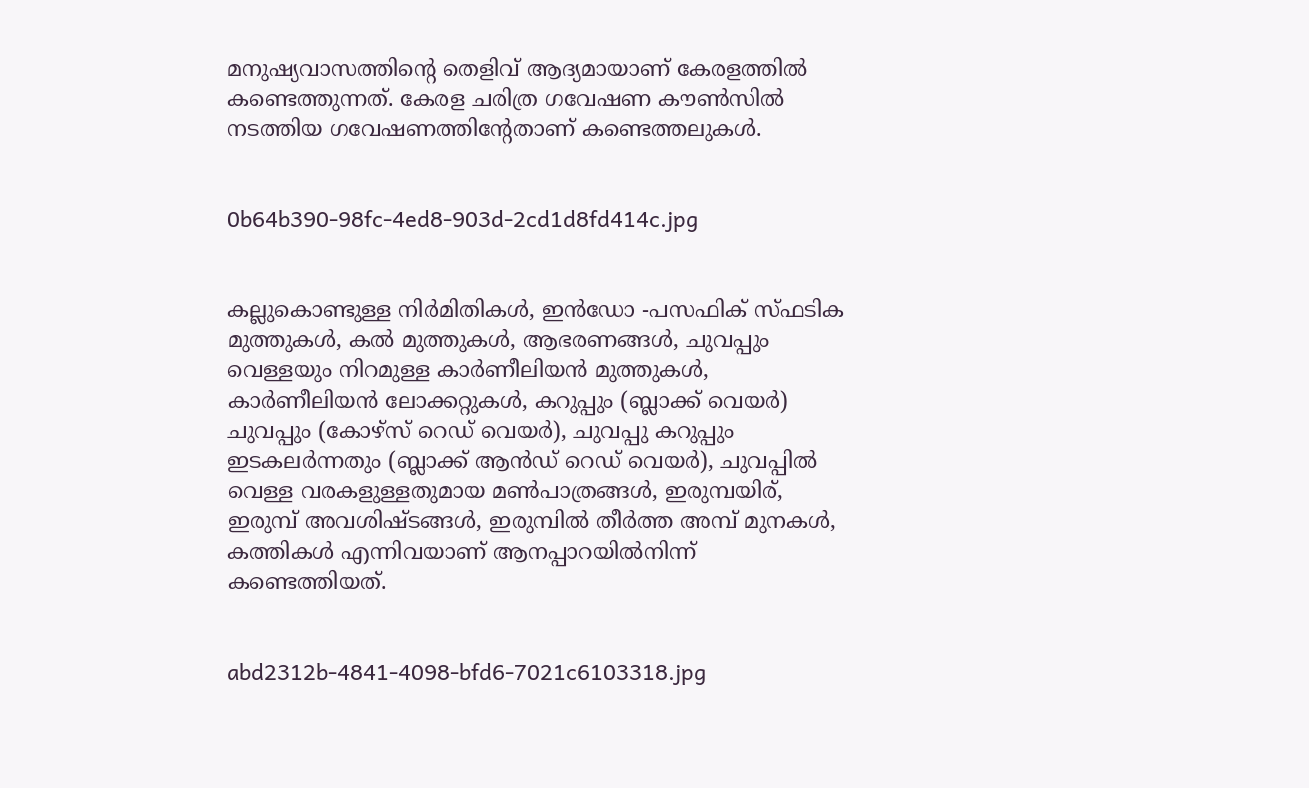മനുഷ്യവാസത്തിന്റെ തെളിവ്‌ ആദ്യമായാണ് കേരളത്തിൽ കണ്ടെത്തുന്നത്. കേരള ചരിത്ര ഗവേഷണ കൗൺസിൽ നടത്തിയ ഗവേഷണത്തിന്റേതാണ്‌ കണ്ടെത്തലുകൾ.


0b64b390-98fc-4ed8-903d-2cd1d8fd414c.jpg


കല്ലുകൊണ്ടുള്ള നിർമിതികൾ, ഇൻഡോ -പസഫിക് സ്ഫടിക മുത്തുകൾ, കൽ മുത്തുകൾ, ആഭരണങ്ങൾ, ചുവപ്പും വെള്ളയും നിറമുള്ള കാർണീലിയൻ മുത്തുകൾ, കാർണീലിയൻ ലോക്കറ്റുകൾ, കറുപ്പും (ബ്ലാക്ക് വെയർ) ചുവപ്പും (കോഴ്‌സ് റെഡ് വെയർ), ചുവപ്പു കറുപ്പും ഇടകലർന്നതും (ബ്ലാക്ക് ആൻഡ് റെഡ് വെയർ), ചുവപ്പിൽ വെള്ള വരകളുള്ളതുമായ മൺപാത്രങ്ങൾ, ഇരുമ്പയിര്, ഇരുമ്പ് അവശിഷ്ടങ്ങൾ, ഇരുമ്പിൽ തീർത്ത അമ്പ് മുനകൾ, കത്തികൾ എന്നിവയാണ് ആനപ്പാറയിൽനിന്ന് കണ്ടെത്തിയത്.


abd2312b-4841-4098-bfd6-7021c6103318.jpg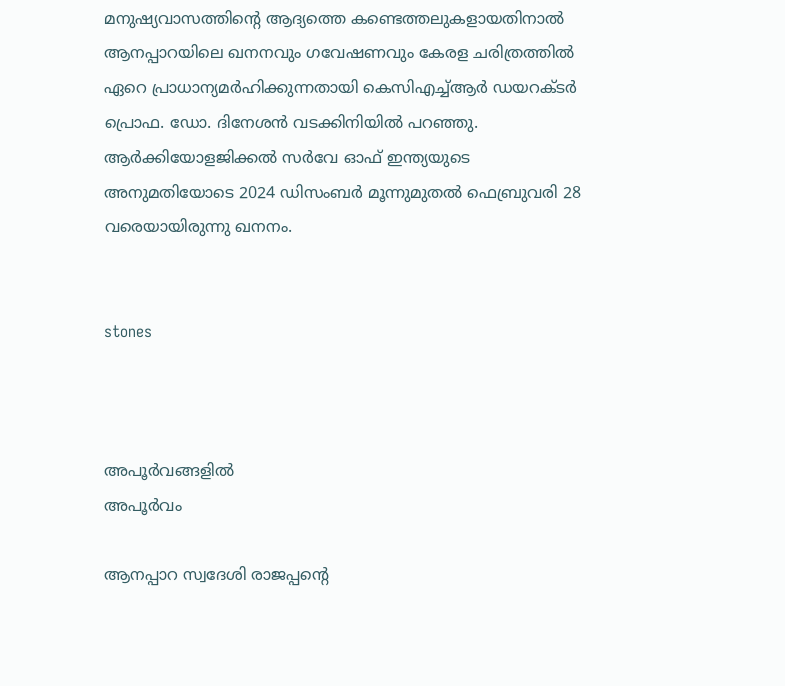മനുഷ്യവാസത്തിന്റെ ആദ്യത്തെ കണ്ടെത്തലുകളായതിനാൽ ആനപ്പാറയിലെ ഖനനവും ഗവേഷണവും കേരള ചരിത്രത്തിൽ ഏറെ പ്രാധാന്യമർഹിക്കുന്നതായി കെസിഎച്ച്ആർ ഡയറക്ടർ പ്രൊഫ. ഡോ. ദിനേശൻ വടക്കിനിയിൽ പറഞ്ഞു. ആർക്കിയോളജിക്കൽ സർവേ ഓഫ് ഇന്ത്യയുടെ അനുമതിയോടെ 2024 ഡിസംബർ മൂന്നുമുതൽ ഫെബ്രുവരി 28 വരെയായിരുന്നു ഖനനം.


stones



അപൂർവങ്ങളിൽ
അപൂർവം

ആനപ്പാറ സ്വദേശി രാജപ്പന്റെ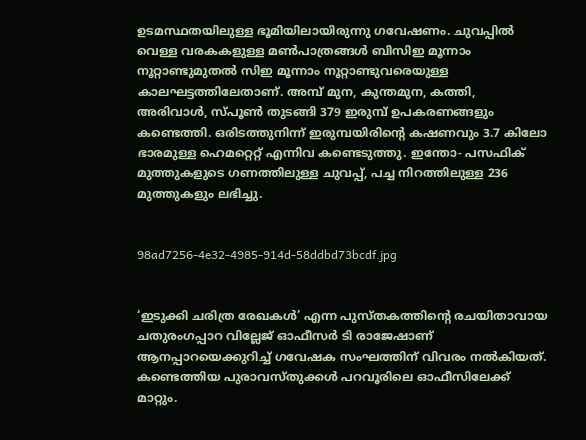ഉടമസ്ഥതയിലുള്ള ഭൂമിയിലായിരുന്നു ഗവേഷണം. ചുവപ്പിൽ വെള്ള വരകകളുള്ള മൺപാത്രങ്ങൾ ബിസിഇ മൂന്നാം നൂറ്റാണ്ടുമുതൽ സിഇ മൂന്നാം നൂറ്റാണ്ടുവരെയുള്ള കാലഘട്ടത്തിലേതാണ്‌. അമ്പ് മുന, കുന്തമുന, കത്തി, അരിവാൾ, സ്പൂൺ തുടങ്ങി 379 ഇരുമ്പ് ഉപകരണങ്ങളും കണ്ടെത്തി. ഒരിടത്തുനിന്ന് ഇരുമ്പയിരിന്റെ കഷണവും 3.7 കിലോ ഭാരമുള്ള ഹെമറ്റെറ്റ്‌ എന്നിവ കണ്ടെടുത്തു. ഇന്തോ- പസഫിക് മുത്തുകളുടെ ഗണത്തിലുള്ള ചുവപ്പ്, പച്ച നിറത്തിലുള്ള 236 മുത്തുകളും ലഭിച്ചു.


98ad7256-4e32-4985-914d-58ddbd73bcdf.jpg


‘ഇടുക്കി ചരിത്ര രേഖകൾ’ എന്ന പുസ്തകത്തിന്റെ രചയിതാവായ ചതുരംഗപ്പാറ വില്ലേജ് ഓഫീസർ ടി രാജേഷാണ് ആനപ്പാറയെക്കുറിച്ച് ഗവേഷക സംഘത്തിന് വിവരം നൽകിയത്. കണ്ടെത്തിയ പുരാവസ്തുക്കൾ പറവൂരിലെ ഓഫീസിലേക്ക് മാറ്റും.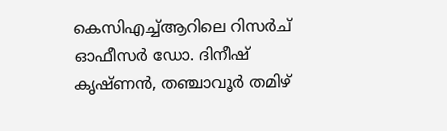കെസിഎച്ച്ആറിലെ റിസർച് ഓഫീസർ ഡോ. ദിനീഷ് കൃഷ്ണൻ, തഞ്ചാവൂർ തമിഴ്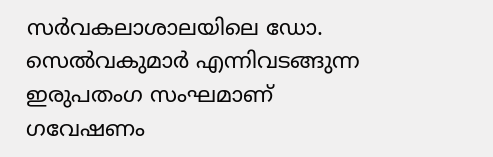സർവകലാശാലയിലെ ഡോ. സെൽവകുമാർ എന്നിവടങ്ങുന്ന ഇരുപതംഗ സംഘമാണ് ഗവേഷണം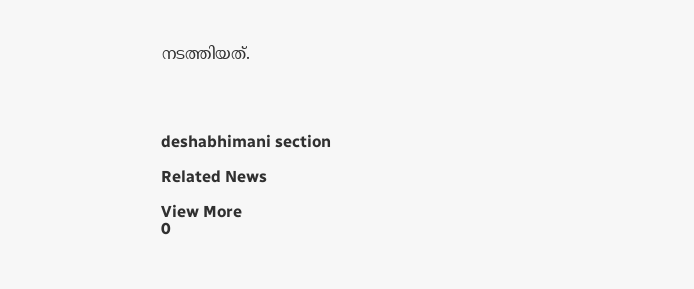നടത്തിയത്.




deshabhimani section

Related News

View More
0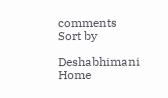comments
Sort by

Deshabhimani
Home